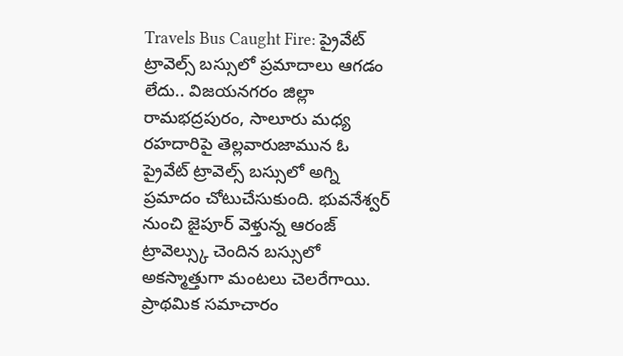Travels Bus Caught Fire: ప్రైవేట్ ట్రావెల్స్ బస్సులో ప్రమాదాలు ఆగడం లేదు.. విజయనగరం జిల్లా రామభద్రపురం, సాలూరు మధ్య రహదారిపై తెల్లవారుజామున ఓ ప్రైవేట్ ట్రావెల్స్ బస్సులో అగ్ని ప్రమాదం చోటుచేసుకుంది. భువనేశ్వర్ నుంచి జైపూర్ వెళ్తున్న ఆరంజ్ ట్రావెల్స్కు చెందిన బస్సులో అకస్మాత్తుగా మంటలు చెలరేగాయి. ప్రాథమిక సమాచారం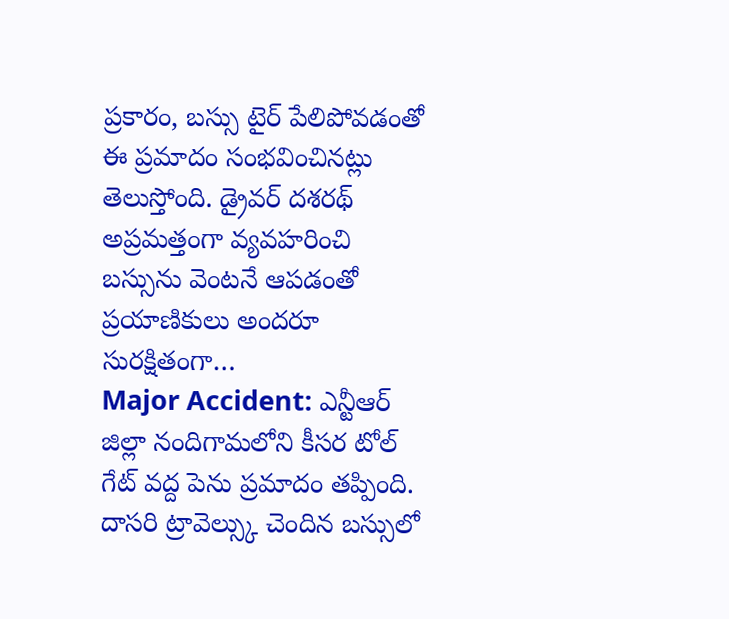ప్రకారం, బస్సు టైర్ పేలిపోవడంతో ఈ ప్రమాదం సంభవించినట్లు తెలుస్తోంది. డ్రైవర్ దశరథ్ అప్రమత్తంగా వ్యవహరించి బస్సును వెంటనే ఆపడంతో ప్రయాణికులు అందరూ సురక్షితంగా…
Major Accident: ఎన్టీఆర్ జిల్లా నందిగామలోని కీసర టోల్ గేట్ వద్ద పెను ప్రమాదం తప్పింది. దాసరి ట్రావెల్స్కు చెందిన బస్సులో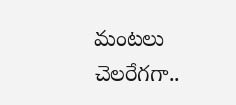మంటలు చెలరేగగా..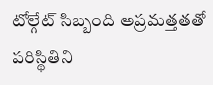టోల్గేట్ సిబ్బంది అప్రమత్తతతో పరిస్థితిని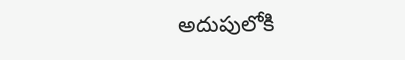అదుపులోకి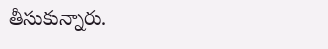తీసుకున్నారు.